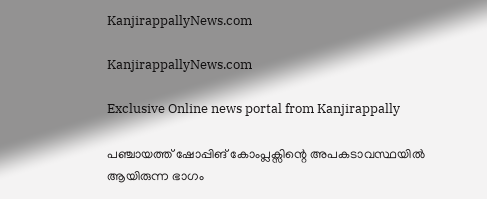KanjirappallyNews.com

KanjirappallyNews.com

Exclusive Online news portal from Kanjirappally

പഞ്ചായത്ത് ഷോപ്പിങ് കോംപ്ലക്സിന്റെ അപകടാവസ്ഥയിൽ ആയിരുന്ന ഭാഗം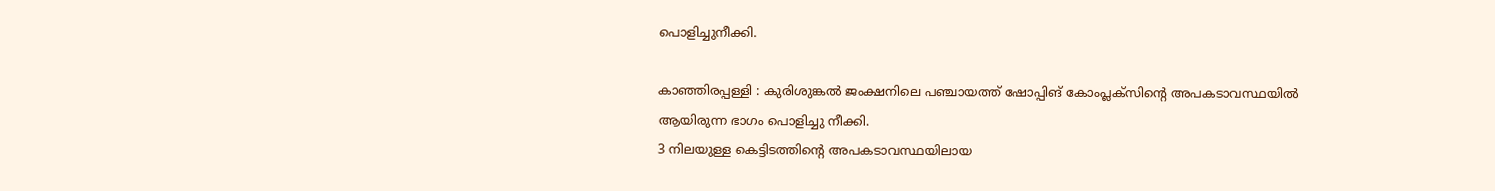പൊളിച്ചുനീക്കി.

കാഞ്ഞിരപ്പള്ളി : കുരിശുങ്കൽ ജംക്ഷനിലെ പഞ്ചായത്ത് ഷോപ്പിങ് കോംപ്ലക്സിന്റെ അപകടാവസ്ഥയിൽ ആയിരുന്ന ഭാഗം പൊളിച്ചു നീക്കി.
3 നിലയുള്ള കെട്ടിടത്തിന്റെ അപകടാവസ്ഥയിലായ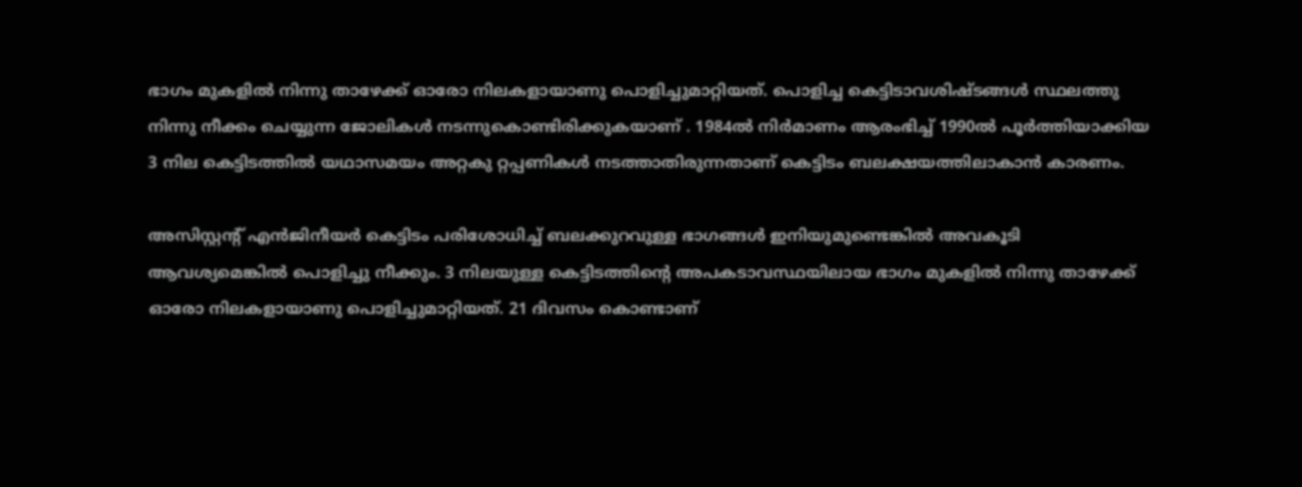ഭാഗം മുകളിൽ നിന്നു താഴേക്ക് ഓരോ നിലകളായാണു പൊളിച്ചുമാറ്റിയത്. പൊളിച്ച കെട്ടിടാവശിഷ്ടങ്ങൾ സ്ഥലത്തു നിന്നു നീക്കം ചെയ്യുന്ന ജോലികൾ നടന്നുകൊണ്ടിരിക്കുകയാണ് . 1984ൽ നിർമാണം ആരംഭിച്ച് 1990ൽ പൂർത്തിയാക്കിയ 3 നില കെട്ടിടത്തിൽ യഥാസമയം അറ്റകു റ്റപ്പണികൾ നടത്താതിരുന്നതാണ് കെട്ടിടം ബലക്ഷയത്തിലാകാൻ കാരണം.

അസിസ്റ്റന്റ് എൻജിനീയർ കെട്ടിടം പരിശോധിച്ച് ബലക്കുറവുള്ള ഭാഗങ്ങൾ ഇനിയുമുണ്ടെങ്കിൽ അവകൂടി ആവശ്യമെങ്കിൽ പൊളിച്ചു നീക്കും. 3 നിലയുള്ള കെട്ടിടത്തിന്റെ അപകടാവസ്ഥയിലായ ഭാഗം മുകളിൽ നിന്നു താഴേക്ക് ഓരോ നിലകളായാണു പൊളിച്ചുമാറ്റിയത്. 21 ദിവസം കൊണ്ടാണ്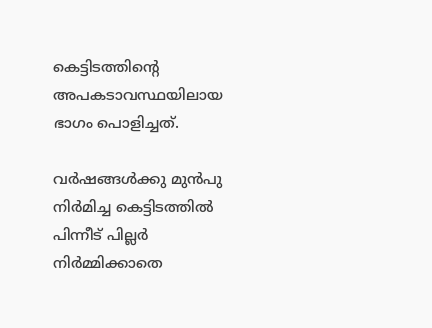കെട്ടിടത്തിന്റെ അപകടാവസ്ഥയിലായ ഭാഗം പൊളിച്ചത്.

വർഷങ്ങൾക്കു മുൻപു നിർമിച്ച കെട്ടിടത്തിൽ പിന്നീട് പില്ലർ നിർമ്മിക്കാതെ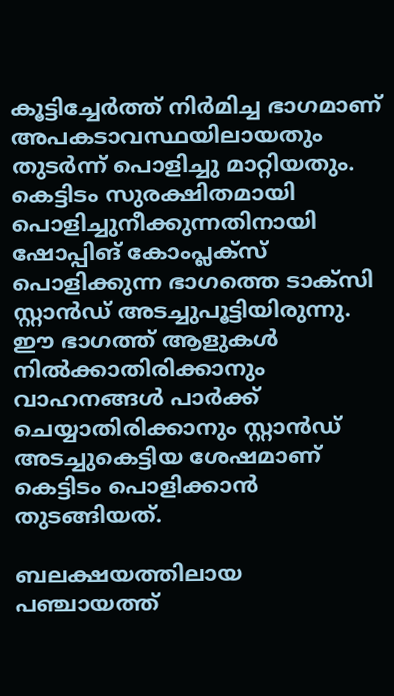കൂട്ടിച്ചേർത്ത് നിർമിച്ച ഭാഗമാണ് അപകടാവസ്ഥയിലായതും തുടർന്ന് പൊളിച്ചു മാറ്റിയതും. കെട്ടിടം സുരക്ഷിതമായി പൊളിച്ചുനീക്കുന്നതിനായി ഷോപ്പിങ് കോംപ്ലക്സ് പൊളിക്കുന്ന ഭാഗത്തെ ടാക്സി സ്റ്റാൻഡ് അടച്ചുപൂട്ടിയിരുന്നു. ഈ ഭാഗത്ത് ആളുകൾ നിൽക്കാതിരിക്കാനും വാഹനങ്ങൾ പാർക്ക് ചെയ്യാതിരിക്കാനും സ്റ്റാൻഡ് അടച്ചുകെട്ടിയ ശേഷമാണ് കെട്ടിടം പൊളിക്കാൻ തുടങ്ങിയത്.

ബലക്ഷയത്തിലായ പഞ്ചായത്ത്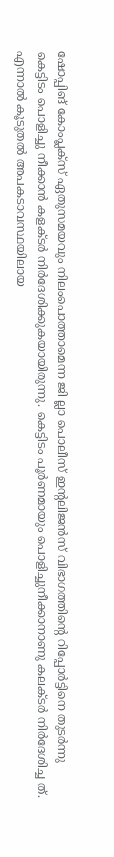ഷോപ്പിങ് കോംപ്ലക്സ് ഏതുസമയവും നിലംപൊത്താമെന്ന ജി ല്ലാ പൊലീസ് ഇന്റലിജൻസ് വിഭാഗത്തിന്റെ റിപ്പോർട്ടിനെ തുടർന്നു കെട്ടിടം പൊളിച്ചു നീക്കാൻ കളക്ടർ നിർദേശിക്കുകയായിരുന്നു. കെട്ടിടം പൂർണമായും പൊളിച്ചുനീക്കാനാണു കലക്ടർ നിർദേശിച്ച ത്. എന്നാൽ കൂടുതൽ അപകടാവസ്ഥയിലായ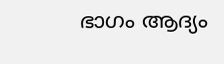ഭാഗം ആദ്യം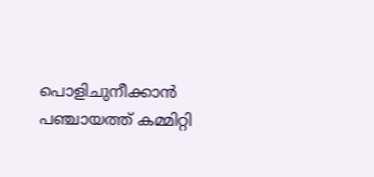പൊളിചുനീക്കാൻ പഞ്ചായത്ത് കമ്മിറ്റി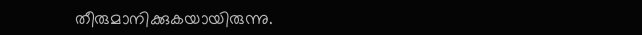തീരുമാനിക്കുകയായിരുന്നു.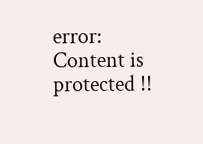error: Content is protected !!